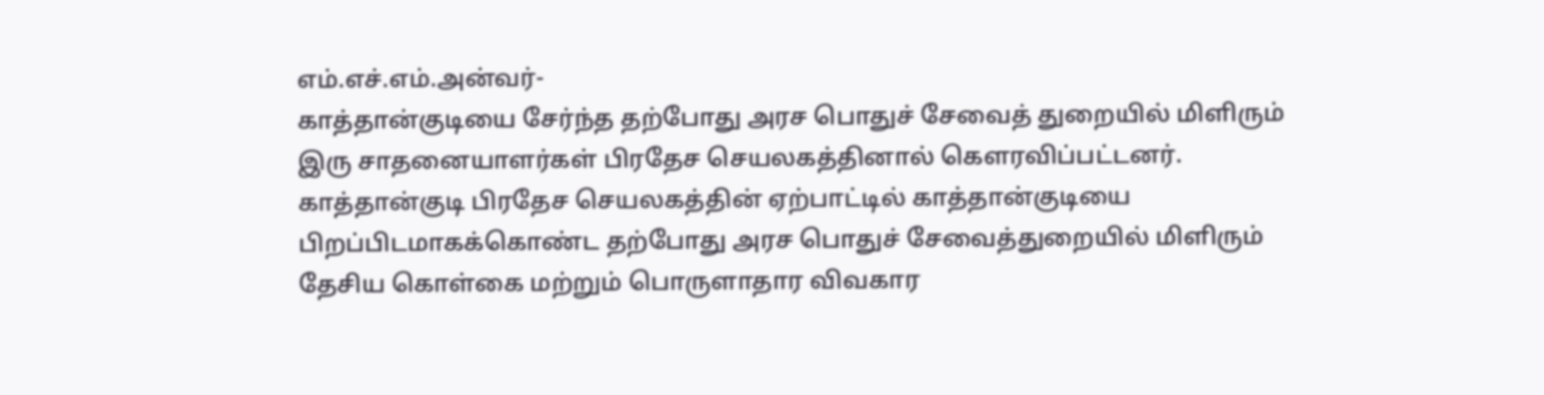எம்.எச்.எம்.அன்வர்-
காத்தான்குடியை சேர்ந்த தற்போது அரச பொதுச் சேவைத் துறையில் மிளிரும் இரு சாதனையாளர்கள் பிரதேச செயலகத்தினால் கௌரவிப்பட்டனர்.
காத்தான்குடி பிரதேச செயலகத்தின் ஏற்பாட்டில் காத்தான்குடியை பிறப்பிடமாகக்கொண்ட தற்போது அரச பொதுச் சேவைத்துறையில் மிளிரும் தேசிய கொள்கை மற்றும் பொருளாதார விவகார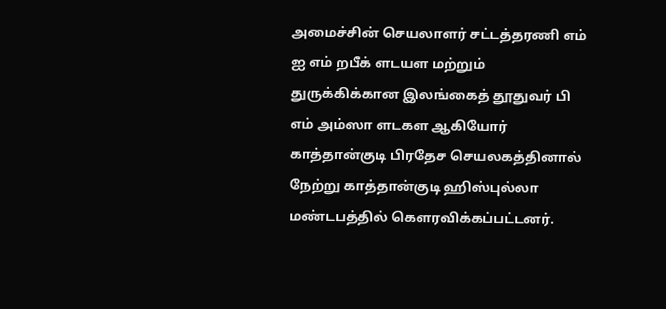அமைச்சின் செயலாளர் சட்டத்தரணி எம் ஐ எம் றபீக் ளடயள மற்றும் துருக்கிக்கான இலங்கைத் தூதுவர் பி எம் அம்ஸா ளடகள ஆகியோர் காத்தான்குடி பிரதேச செயலகத்தினால் நேற்று காத்தான்குடி ஹிஸ்புல்லா மண்டபத்தில் கௌரவிக்கப்பட்டனர்.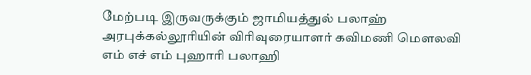மேற்படி இருவருக்கும் ஜாமியத்துல் பலாஹ் அரபுக்கல்லூரியின் விரிவுரையாளர் கவிமணி மௌலவி எம் எச் எம் புஹாரி பலாஹி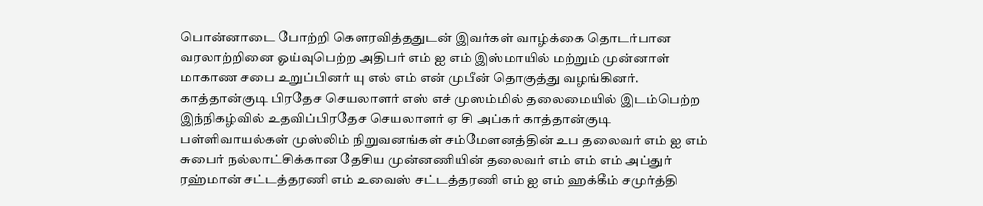பொன்னாடை போற்றி கௌரவித்ததுடன் இவர்கள் வாழ்க்கை தொடர்பான வரலாற்றினை ஓய்வுபெற்ற அதிபர் எம் ஐ எம் இஸ்மாயில் மற்றும் முன்னாள் மாகாண சபை உறுப்பினர் யு எல் எம் என் முபீன் தொகுத்து வழங்கினர்.
காத்தான்குடி பிரதேச செயலாளர் எஸ் எச் முஸம்மில் தலைமையில் இடம்பெற்ற இந்நிகழ்வில் உதவிப்பிரதேச செயலாளர் ஏ சி அப்கர் காத்தான்குடி பள்ளிவாயல்கள் முஸ்லிம் நிறுவனங்கள் சம்மேளனத்தின் உப தலைவர் எம் ஐ எம் சுபைர் நல்லாட்சிக்கான தேசிய முன்னணியின் தலைவர் எம் எம் எம் அப்துர் ரஹ்மான் சட்டத்தரணி எம் உவைஸ் சட்டத்தரணி எம் ஐ எம் ஹக்கீம் சமுர்த்தி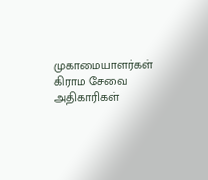முகாமையாளர்கள் கிராம சேவை அதிகாரிகள்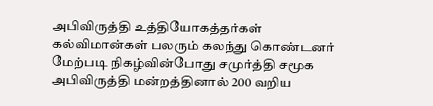அபிவிருத்தி உத்தியோகத்தர்கள் கல்விமான்கள் பலரும் கலந்து கொண்டனர்
மேற்படி நிகழ்வின்போது சமுர்த்தி சமூக அபிவிருத்தி மன்றத்தினால் 200 வறிய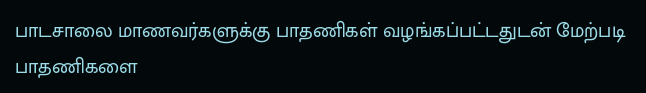பாடசாலை மாணவர்களுக்கு பாதணிகள் வழங்கப்பட்டதுடன் மேற்படி பாதணிகளை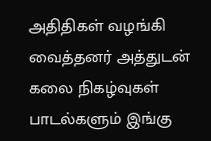அதிதிகள் வழங்கி வைத்தனர் அத்துடன் கலை நிகழ்வுகள் பாடல்களும் இங்கு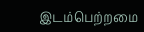இடம்பெற்றமை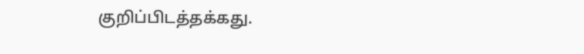குறிப்பிடத்தக்கது.